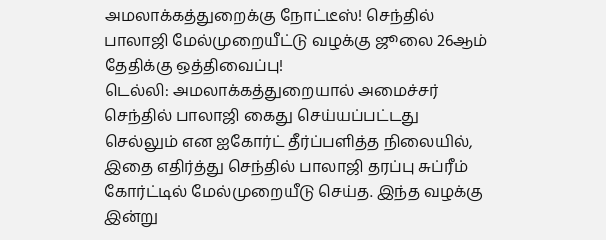அமலாக்கத்துறைக்கு நோட்டீஸ்! செந்தில் பாலாஜி மேல்முறையீட்டு வழக்கு ஜூலை 26ஆம் தேதிக்கு ஒத்திவைப்பு!
டெல்லி: அமலாக்கத்துறையால் அமைச்சர் செந்தில் பாலாஜி கைது செய்யப்பட்டது செல்லும் என ஐகோர்ட் தீர்ப்பளித்த நிலையில், இதை எதிர்த்து செந்தில் பாலாஜி தரப்பு சுப்ரீம் கோர்ட்டில் மேல்முறையீடு செய்த. இந்த வழக்கு இன்று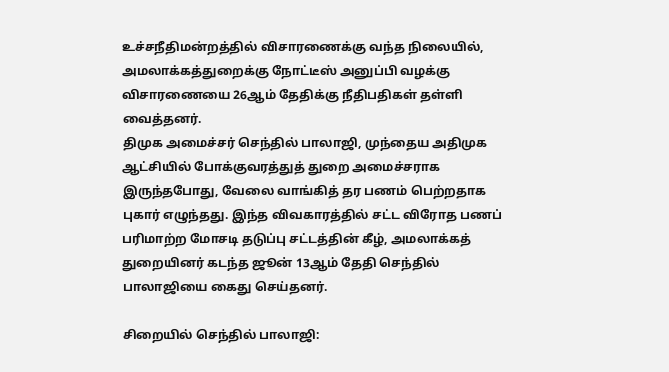உச்சநீதிமன்றத்தில் விசாரணைக்கு வந்த நிலையில், அமலாக்கத்துறைக்கு நோட்டீஸ் அனுப்பி வழக்கு விசாரணையை 26ஆம் தேதிக்கு நீதிபதிகள் தள்ளி வைத்தனர்.
திமுக அமைச்சர் செந்தில் பாலாஜி, முந்தைய அதிமுக ஆட்சியில் போக்குவரத்துத் துறை அமைச்சராக இருந்தபோது, வேலை வாங்கித் தர பணம் பெற்றதாக புகார் எழுந்தது. இந்த விவகாரத்தில் சட்ட விரோத பணப் பரிமாற்ற மோசடி தடுப்பு சட்டத்தின் கீழ், அமலாக்கத் துறையினர் கடந்த ஜூன் 13ஆம் தேதி செந்தில் பாலாஜியை கைது செய்தனர்.

சிறையில் செந்தில் பாலாஜி: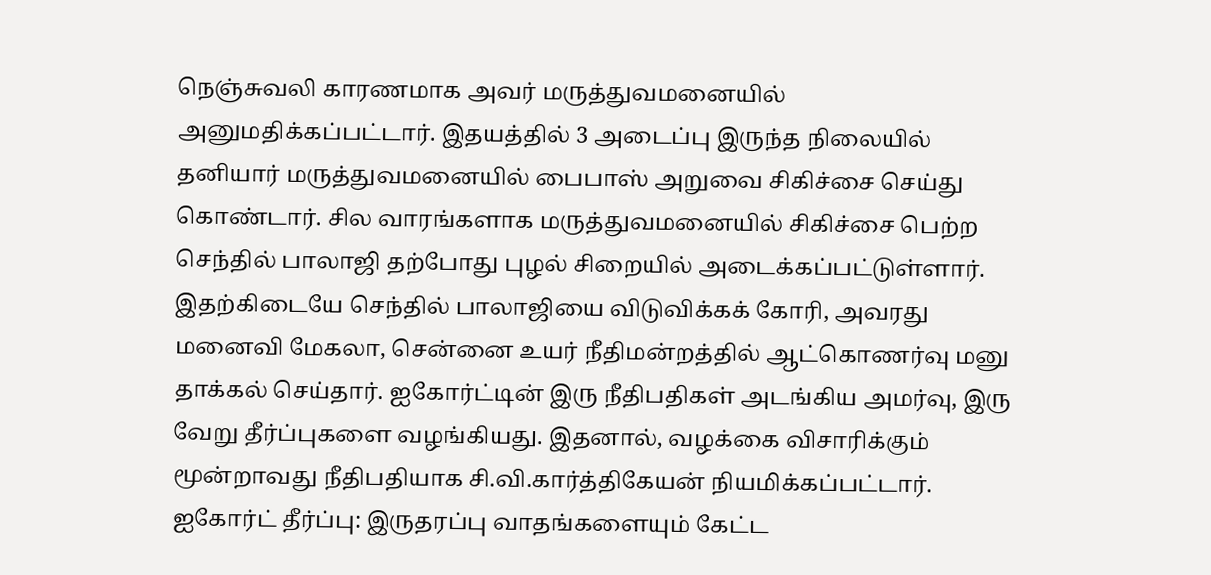நெஞ்சுவலி காரணமாக அவர் மருத்துவமனையில் அனுமதிக்கப்பட்டார். இதயத்தில் 3 அடைப்பு இருந்த நிலையில் தனியார் மருத்துவமனையில் பைபாஸ் அறுவை சிகிச்சை செய்து கொண்டார். சில வாரங்களாக மருத்துவமனையில் சிகிச்சை பெற்ற செந்தில் பாலாஜி தற்போது புழல் சிறையில் அடைக்கப்பட்டுள்ளார்.
இதற்கிடையே செந்தில் பாலாஜியை விடுவிக்கக் கோரி, அவரது மனைவி மேகலா, சென்னை உயர் நீதிமன்றத்தில் ஆட்கொணர்வு மனு தாக்கல் செய்தார். ஐகோர்ட்டின் இரு நீதிபதிகள் அடங்கிய அமர்வு, இரு வேறு தீர்ப்புகளை வழங்கியது. இதனால், வழக்கை விசாரிக்கும் மூன்றாவது நீதிபதியாக சி.வி.கார்த்திகேயன் நியமிக்கப்பட்டார்.
ஐகோர்ட் தீர்ப்பு: இருதரப்பு வாதங்களையும் கேட்ட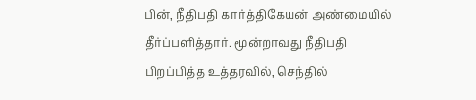பின், நீதிபதி கார்த்திகேயன் அண்மையில் தீர்ப்பளித்தார். மூன்றாவது நீதிபதி பிறப்பித்த உத்தரவில், செந்தில்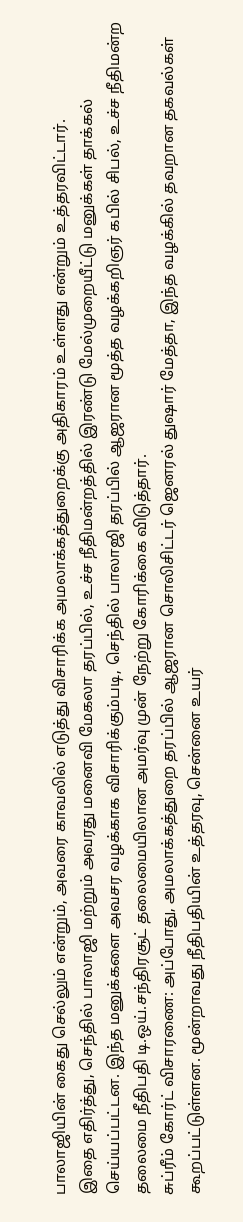பாலாஜியின் கைது செல்லும் என்றும், அவரை காவலில் எடுத்து விசாரிக்க அமலாக்கத்துறைக்கு அதிகாரம் உள்ளது என்றும் உத்தரவிட்டார்.
இதை எதிர்த்து, செந்தில் பாலாஜி மற்றும் அவரது மனைவி மேகலா தரப்பில், உச்ச நீதிமன்றத்தில் இரண்டு மேல்முறையீட்டு மனுக்கள் தாக்கல் செய்யப்பட்டன. இந்த மனுக்களை அவசர வழக்காக விசாரிக்கும்படி, செந்தில் பாலாஜி தரப்பில் ஆஜரான மூத்த வழக்கறிஞர் கபில் சிபல், உச்ச நீதிமன்ற தலைமை நீதிபதி டி.ஒய்.சந்திரசூட் தலைமையிலான அமர்வு முன் நேற்று கோரிக்கை விடுத்தார்.
சுப்ரீம் கோர்ட் விசாரணை: அப்போது, அமலாக்கத்துறை தரப்பில் ஆஜரான சொலிசிட்டர் ஜெனரல் துஷார் மேத்தா, இந்த வழக்கில் தவறான தகவல்கள் கூறப்பட்டுள்ளன. மூன்றாவது நீதிபதியின் உத்தரவு, சென்னை உயர்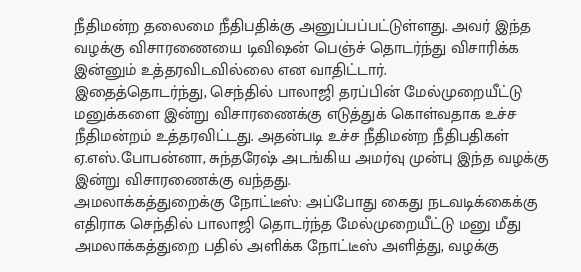நீதிமன்ற தலைமை நீதிபதிக்கு அனுப்பப்பட்டுள்ளது. அவர் இந்த வழக்கு விசாரணையை டிவிஷன் பெஞ்ச் தொடர்ந்து விசாரிக்க இன்னும் உத்தரவிடவில்லை என வாதிட்டார்.
இதைத்தொடர்ந்து, செந்தில் பாலாஜி தரப்பின் மேல்முறையீட்டு மனுக்களை இன்று விசாரணைக்கு எடுத்துக் கொள்வதாக உச்ச நீதிமன்றம் உத்தரவிட்டது. அதன்படி உச்ச நீதிமன்ற நீதிபதிகள் ஏ.எஸ்.போபன்னா, சுந்தரேஷ் அடங்கிய அமர்வு முன்பு இந்த வழக்கு இன்று விசாரணைக்கு வந்தது.
அமலாக்கத்துறைக்கு நோட்டீஸ்: அப்போது கைது நடவடிக்கைக்கு எதிராக செந்தில் பாலாஜி தொடர்ந்த மேல்முறையீட்டு மனு மீது அமலாக்கத்துறை பதில் அளிக்க நோட்டீஸ் அளித்து, வழக்கு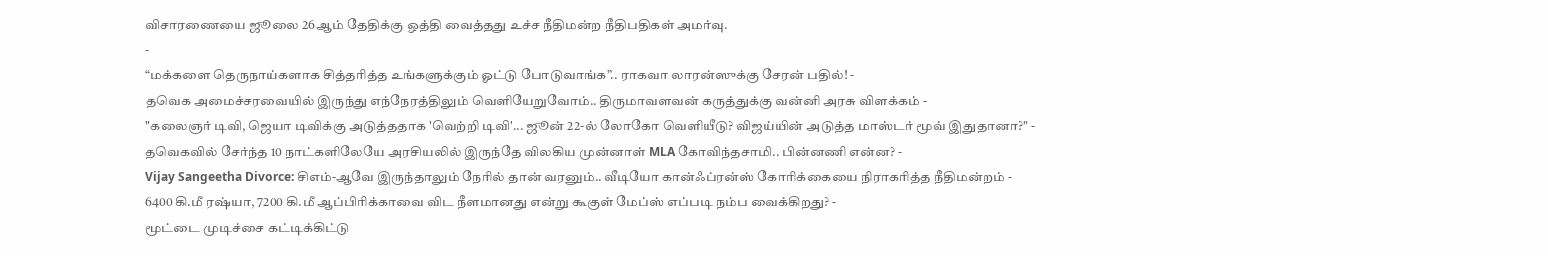விசாரணையை ஜூலை 26ஆம் தேதிக்கு ஒத்தி வைத்தது உச்ச நீதிமன்ற நீதிபதிகள் அமர்வு.
-
“மக்களை தெருநாய்களாக சித்தரித்த உங்களுக்கும் ஓட்டு போடுவாங்க”.. ராகவா லாரன்ஸுக்கு சேரன் பதில்! -
தவெக அமைச்சரவையில் இருந்து எந்நேரத்திலும் வெளியேறுவோம்.. திருமாவளவன் கருத்துக்கு வன்னி அரசு விளக்கம் -
"கலைஞர் டிவி, ஜெயா டிவிக்கு அடுத்ததாக 'வெற்றி டிவி'... ஜூன் 22-ல் லோகோ வெளியீடு? விஜய்யின் அடுத்த மாஸ்டர் மூவ் இதுதானா?" -
தவெகவில் சேர்ந்த 10 நாட்களிலேயே அரசியலில் இருந்தே விலகிய முன்னாள் MLA கோவிந்தசாமி.. பின்னணி என்ன? -
Vijay Sangeetha Divorce: சிஎம்-ஆவே இருந்தாலும் நேரில் தான் வரனும்.. வீடியோ கான்ஃப்ரன்ஸ் கோரிக்கையை நிராகரித்த நீதிமன்றம் -
6400 கி.மீ ரஷ்யா, 7200 கி.மீ ஆப்பிரிக்காவை விட நீளமானது என்று கூகுள் மேப்ஸ் எப்படி நம்ப வைக்கிறது? -
மூட்டை முடிச்சை கட்டிக்கிட்டு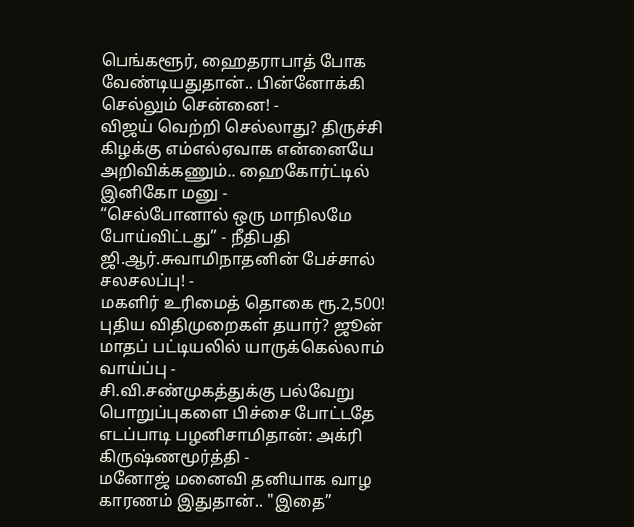பெங்களூர், ஹைதராபாத் போக வேண்டியதுதான்.. பின்னோக்கி செல்லும் சென்னை! -
விஜய் வெற்றி செல்லாது? திருச்சி கிழக்கு எம்எல்ஏவாக என்னையே அறிவிக்கணும்.. ஹைகோர்ட்டில் இனிகோ மனு -
“செல்போனால் ஒரு மாநிலமே போய்விட்டது” - நீதிபதி ஜி.ஆர்.சுவாமிநாதனின் பேச்சால் சலசலப்பு! -
மகளிர் உரிமைத் தொகை ரூ.2,500! புதிய விதிமுறைகள் தயார்? ஜூன் மாதப் பட்டியலில் யாருக்கெல்லாம் வாய்ப்பு -
சி.வி.சண்முகத்துக்கு பல்வேறு பொறுப்புகளை பிச்சை போட்டதே எடப்பாடி பழனிசாமிதான்: அக்ரி கிருஷ்ணமூர்த்தி -
மனோஜ் மனைவி தனியாக வாழ காரணம் இதுதான்.. "இதை”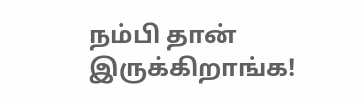நம்பி தான் இருக்கிறாங்க!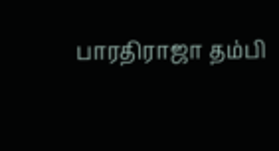பாரதிராஜா தம்பி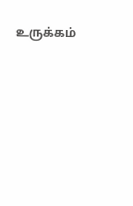உருக்கம்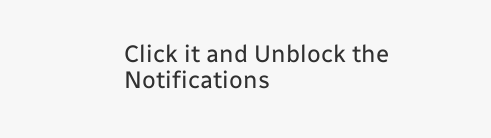Click it and Unblock the Notifications